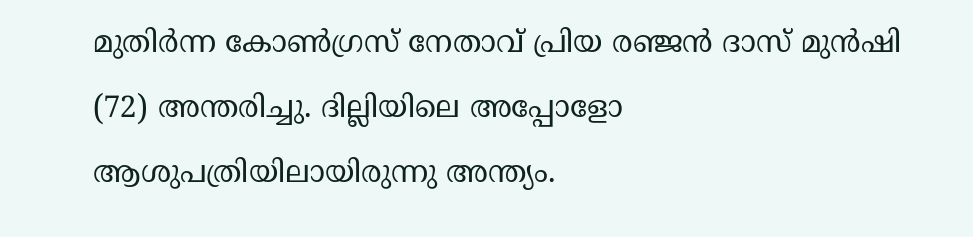മുതിര്‍ന്ന കോണ്‍ഗ്രസ് നേതാവ് പ്രിയ രഞ്ജന്‍ ദാസ് മുന്‍ഷി (72) അന്തരിച്ചു. ദില്ലിയിലെ അപ്പോളോ ആശുപത്രിയിലായിരുന്നു അന്ത്യം.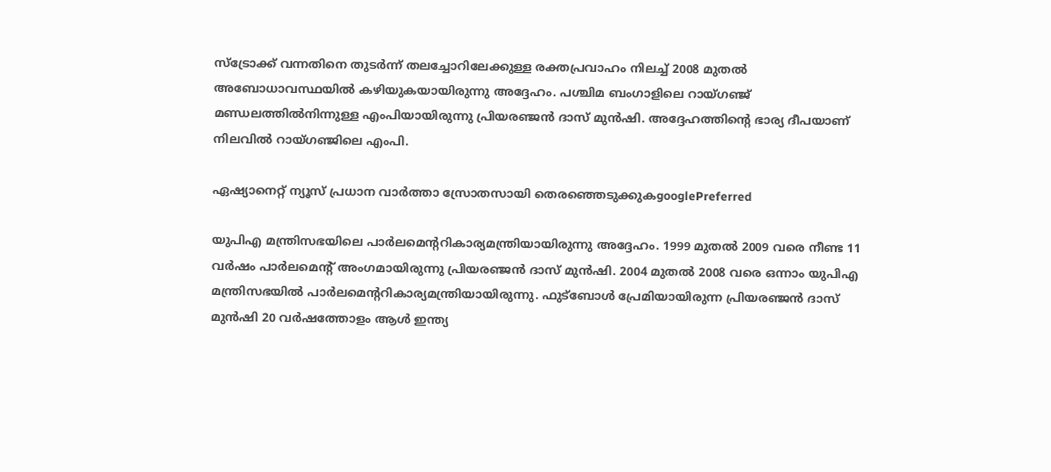സ്ട്രോക്ക് വന്നതിനെ തുടര്‍ന്ന് തലച്ചോറിലേക്കുള്ള രക്തപ്രവാഹം നിലച്ച് 2008 മുതല്‍ അബോധാവസ്ഥയില്‍ കഴിയുകയായിരുന്നു അദ്ദേഹം. പശ്ചിമ ബംഗാളിലെ റായ്ഗഞ്ജ് മണ്ഡലത്തില്‍നിന്നുള്ള എംപിയായിരുന്നു പ്രിയരഞ്ജന്‍ ദാസ് മുന്‍ഷി. അദ്ദേഹത്തിന്‍റെ ഭാര്യ ദീപയാണ് നിലവില്‍ റായ്ഗഞ്ജിലെ എംപി.

ഏഷ്യാനെറ്റ് ന്യൂസ് പ്രധാന വാർത്താ സ്രോതസായി തെരഞ്ഞെടുക്കുകgooglePreferred

യുപിഎ മന്ത്രിസഭയിലെ പാര്‍ലമെന്‍ററികാര്യമന്ത്രിയായിരുന്നു അദ്ദേഹം. 1999 മുതല്‍ 2009 വരെ നീണ്ട 11 വര്‍ഷം പാര്‍ലമെന്‍റ് അംഗമായിരുന്നു പ്രിയരഞ്ജന്‍ ദാസ് മുന്‍ഷി. 2004 മുതല്‍ 2008 വരെ ഒന്നാം യുപിഎ മന്ത്രിസഭയില്‍ പാര്‍ലമെന്‍ററികാര്യമന്ത്രിയായിരുന്നു. ഫുട്ബോള്‍ പ്രേമിയായിരുന്ന പ്രിയരഞ്ജന്‍ ദാസ് മുന്‍ഷി 20 വര്‍ഷത്തോളം ആള്‍ ഇന്ത്യ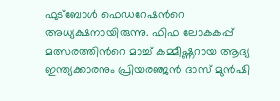ഫുട്ബോള്‍ ഫെഡറേഷന്‍റെ അധ്യക്ഷനായിരുന്നു. ഫിഫ ലോകകപ്പ് മത്സരത്തിന്‍റെ മാച്ച് കമ്മീഷ്ണറായ ആദ്യ ഇന്ത്യക്കാരനും പ്രിയരഞ്ജന്‍ ദാസ് മുന്‍ഷി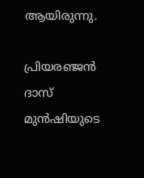ആയിരുന്നു.

പ്രിയരഞ്ജന്‍ ദാസ് മുന്‍ഷിയുടെ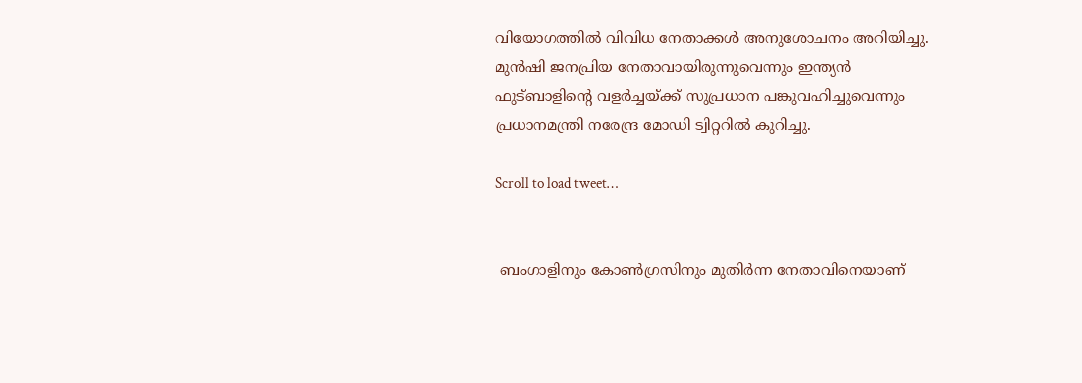വിയോഗത്തില്‍ വിവിധ നേതാക്കള്‍ അനുശോചനം അറിയിച്ചു. മുൻഷി ജനപ്രിയ നേതാവായിരുന്നുവെന്നും ഇന്ത്യന്‍ ഫുട്ബാളിന്‍റെ വളര്‍ച്ചയ്ക്ക് സുപ്രധാന പങ്കുവഹിച്ചുവെന്നും പ്രധാനമന്ത്രി നരേന്ദ്ര മോഡി ട്വിറ്ററില്‍ കുറിച്ചു.

Scroll to load tweet…


 ബംഗാളിനും കോണ്‍ഗ്രസിനും മുതിര്‍ന്ന നേതാവിനെയാണ്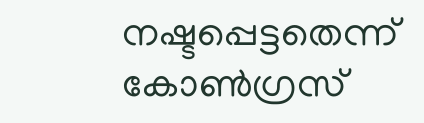നഷ്ടപ്പെട്ടതെന്ന് കോണ്‍ഗ്രസ്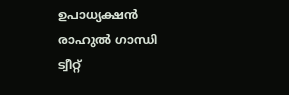ഉപാധ്യക്ഷന്‍ രാഹുല്‍ ഗാന്ധി ട്വീറ്റ്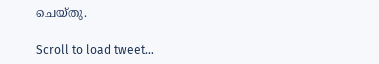ചെയ്തു.

Scroll to load tweet…